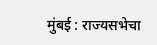मुंबई : राज्यसभेचा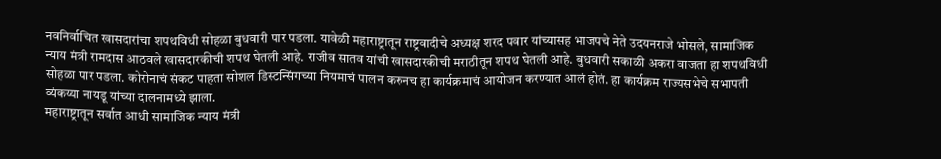नवनिर्वाचित खासदारांचा शपथविधी सोहळा बुधवारी पार पडला. यावेळी महाराष्ट्रातून राष्ट्रवादीचे अध्यक्ष शरद पवार यांच्यासह भाजपचे नेते उदयनराजे भोसले, सामाजिक न्याय मंत्री रामदास आठवले खासदारकीची शपथ घेतली आहे. राजीव सातव यांची खासदारकीची मराठीतून शपथ घेतली आहे. बुधवारी सकाळी अकरा वाजता हा शपथविधी सोहळा पार पडला. कोरोनाचं संकट पाहता सोशल डिस्टन्सिंगच्या नियमाचं पालन करुनच हा कार्यक्रमाचं आयोजन करण्यात आलं होतं. हा कार्यक्रम राज्यसभेचे सभापती व्यंकय्या नायडू यांच्या दालनामध्ये झाला.
महाराष्ट्रातून सर्वात आधी सामाजिक न्याय मंत्री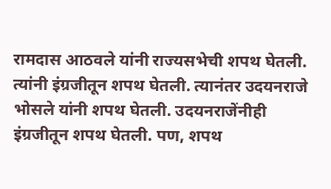रामदास आठवले यांनी राज्यसभेची शपथ घेतली. त्यांनी इंग्रजीतून शपथ घेतली. त्यानंतर उदयनराजे भोसले यांनी शपथ घेतली. उदयनराजेंनीही इंग्रजीतून शपथ घेतली. पण, शपथ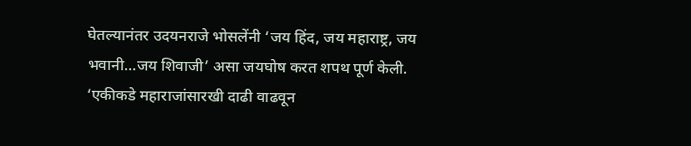घेतल्यानंतर उदयनराजे भोसलेंनी ‘जय हिंद, जय महाराष्ट्र, जय भवानी…जय शिवाजी’ असा जयघोष करत शपथ पूर्ण केली.
‘एकीकडे महाराजांसारखी दाढी वाढवून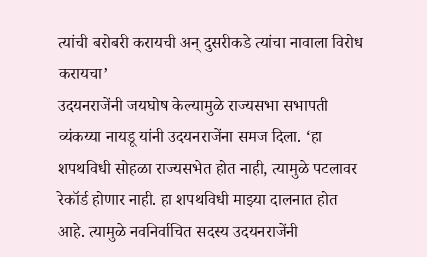त्यांची बरोबरी करायची अन् दुसरीकडे त्यांचा नावाला विरोध करायचा’
उदयनराजेंनी जयघोष केल्यामुळे राज्यसभा सभापती व्यंकय्या नायडू यांनी उदयनराजेंना समज दिला. ‘हा शपथविधी सोहळा राज्यसभेत होत नाही, त्यामुळे पटलावर रेकॉर्ड होणार नाही. हा शपथविधी माझ्या दालनात होत आहे. त्यामुळे नवनिर्वाचित सदस्य उदयनराजेंनी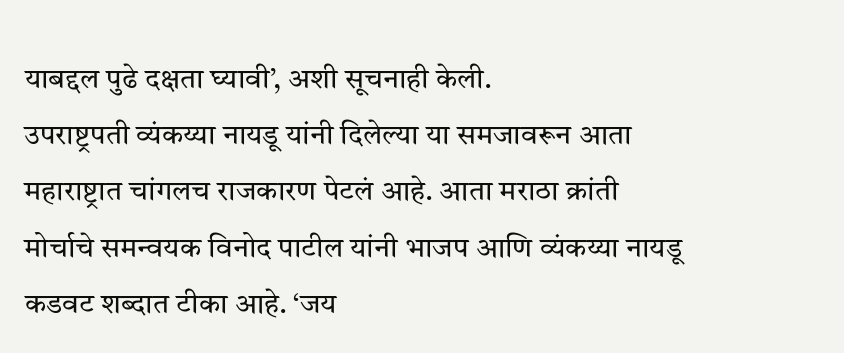याबद्दल पुढे दक्षता घ्यावी’, अशी सूचनाही केली.
उपराष्ट्रपती व्यंकय्या नायडू यांनी दिलेल्या या समजावरून आता महाराष्ट्रात चांगलच राजकारण पेटलं आहे. आता मराठा क्रांती मोर्चाचे समन्वयक विनोद पाटील यांनी भाजप आणि व्यंकय्या नायडू कडवट शब्दात टीका आहे. ‘जय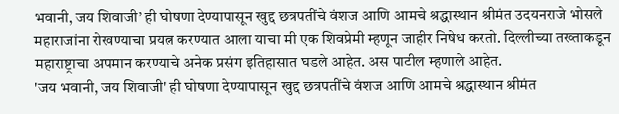भवानी, जय शिवाजी’ ही घोषणा देण्यापासून खुद्द छत्रपतींचे वंशज आणि आमचे श्रद्धास्थान श्रीमंत उदयनराजे भोसले महाराजांना रोखण्याचा प्रयत्न करण्यात आला याचा मी एक शिवप्रेमी म्हणून जाहीर निषेध करतो. दिल्लीच्या तख्ताकडून महाराष्ट्राचा अपमान करण्याचे अनेक प्रसंग इतिहासात घडले आहेत. अस पाटील म्हणाले आहेत.
'जय भवानी, जय शिवाजी' ही घोषणा देण्यापासून खुद्द छत्रपतींचे वंशज आणि आमचे श्रद्धास्थान श्रीमंत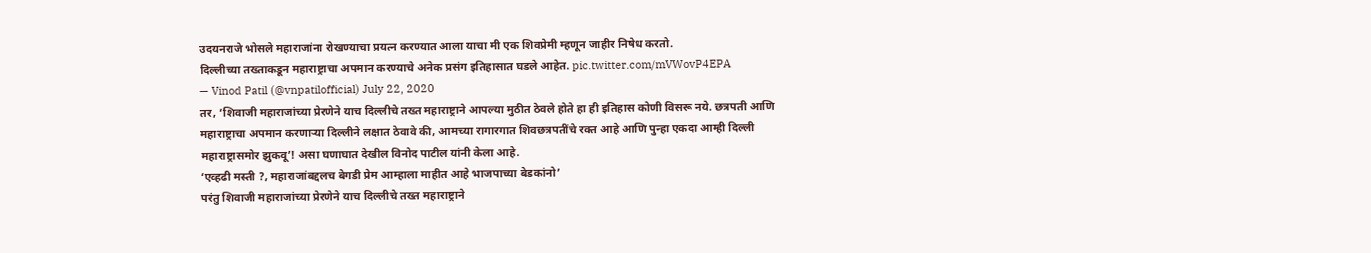उदयनराजे भोसले महाराजांना रोखण्याचा प्रयत्न करण्यात आला याचा मी एक शिवप्रेमी म्हणून जाहीर निषेध करतो.
दिल्लीच्या तख्ताकडून महाराष्ट्राचा अपमान करण्याचे अनेक प्रसंग इतिहासात घडले आहेत. pic.twitter.com/mVWovP4EPA
— Vinod Patil (@vnpatilofficial) July 22, 2020
तर, ‘शिवाजी महाराजांच्या प्रेरणेने याच दिल्लीचे तख्त महाराष्ट्राने आपल्या मुठीत ठेवले होते हा ही इतिहास कोणी विसरू नये. छत्रपती आणि महाराष्ट्राचा अपमान करणाऱ्या दिल्लीने लक्षात ठेवावे की, आमच्या रागारगात शिवछत्रपतींचे रक्त आहे आणि पुन्हा एकदा आम्ही दिल्ली महाराष्ट्रासमोर झुकवू’! असा घणाघात देखील विनोद पाटील यांनी केला आहे.
‘एव्हढी मस्ती ?, महाराजांबद्दलच बेगडी प्रेम आम्हाला माहीत आहे भाजपाच्या बेडकांनो’
परंतु शिवाजी महाराजांच्या प्रेरणेने याच दिल्लीचे तख्त महाराष्ट्राने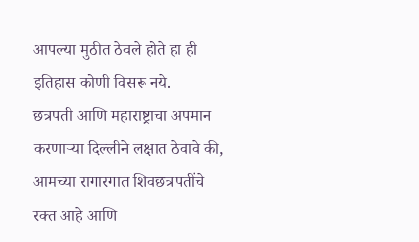आपल्या मुठीत ठेवले होते हा ही इतिहास कोणी विसरू नये.
छत्रपती आणि महाराष्ट्राचा अपमान करणाऱ्या दिल्लीने लक्षात ठेवावे की, आमच्या रागारगात शिवछत्रपतींचे रक्त आहे आणि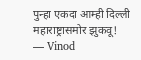पुन्हा एकदा आम्ही दिल्ली महाराष्ट्रासमोर झुकवू!
— Vinod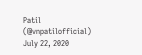Patil (@vnpatilofficial) July 22, 2020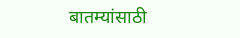बातम्यांसाठी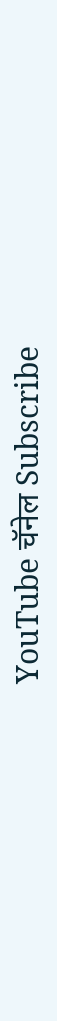YouTube चॅनेल Subscribe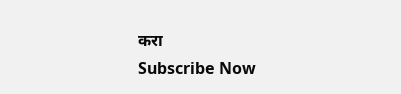करा
Subscribe Now